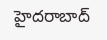హైదరాబాద్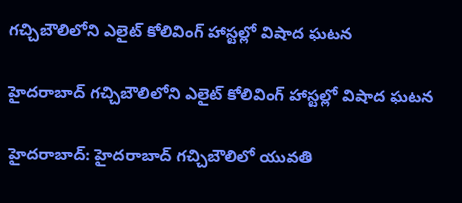గచ్చిబౌలిలోని ఎలైట్ కోలివింగ్ హాస్టల్లో విషాద ఘటన

హైదరాబాద్ గచ్చిబౌలిలోని ఎలైట్ కోలివింగ్ హాస్టల్లో విషాద ఘటన

హైదరాబాద్: హైదరాబాద్ గచ్చిబౌలిలో యువతి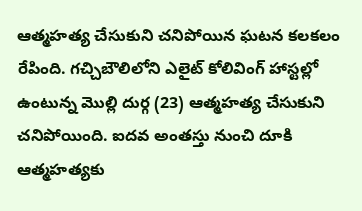ఆత్మహత్య చేసుకుని చనిపోయిన ఘటన కలకలం రేపింది. గచ్చిబౌలిలోని ఎలైట్ కోలివింగ్ హాస్టల్లో ఉంటున్న మొల్లి దుర్గ (23) ఆత్మహత్య చేసుకుని చనిపోయింది. ఐదవ అంతస్తు నుంచి దూకి ఆత్మహత్యకు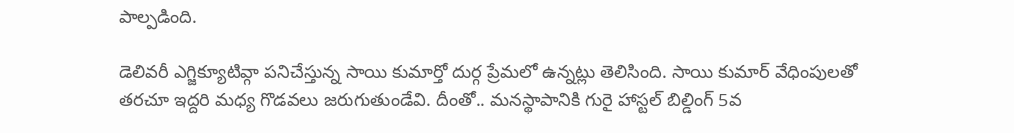పాల్పడింది.

డెలివరీ ఎగ్జిక్యూటివ్గా పనిచేస్తున్న సాయి కుమార్తో దుర్గ ప్రేమలో ఉన్నట్లు తెలిసింది. సాయి కుమార్ వేధింపులతో తరచూ ఇద్దరి మధ్య గొడవలు జరుగుతుండేవి. దీంతో.. మనస్థాపానికి గురై హాస్టల్ బిల్డింగ్ 5వ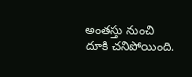అంతస్తు నుంచి దూకి చనిపోయింది.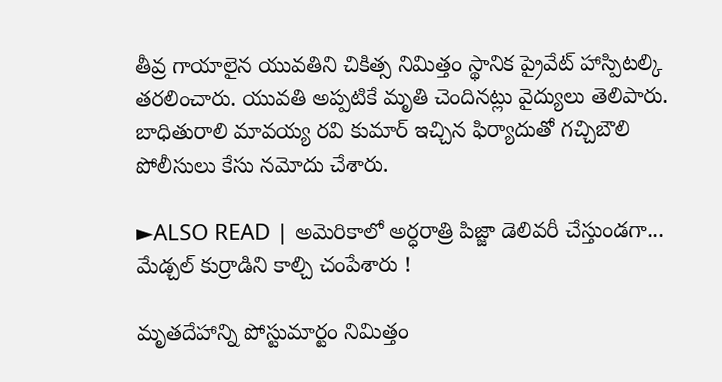తీవ్ర గాయాలైన యువతిని చికిత్స నిమిత్తం స్థానిక ప్రైవేట్ హాస్పిటల్కి తరలించారు. యువతి అప్పటికే మృతి చెందినట్లు వైద్యులు తెలిపారు. బాధితురాలి మావయ్య రవి కుమార్ ఇచ్చిన ఫిర్యాదుతో గచ్చిబౌలి పోలీసులు కేసు నమోదు చేశారు.

►ALSO READ | అమెరికాలో అర్ధరాత్రి పిజ్జా డెలివరీ చేస్తుండగా... మేడ్చల్ కుర్రాడిని కాల్చి చంపేశారు !

మృతదేహాన్ని పోస్టుమార్టం నిమిత్తం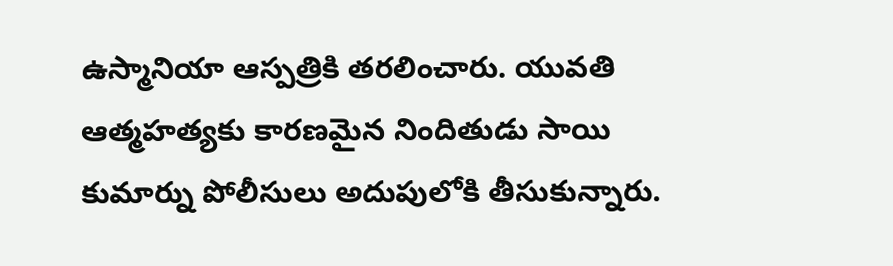ఉస్మానియా ఆస్పత్రికి తరలించారు. యువతి ఆత్మహత్యకు కారణమైన నిందితుడు సాయి కుమార్ను పోలీసులు అదుపులోకి తీసుకున్నారు.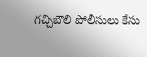గచ్చిబౌలి పోలీసులు కేసు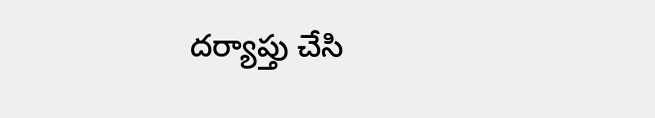దర్యాప్తు చేసి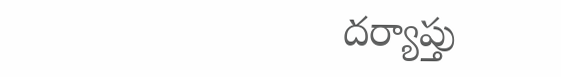దర్యాప్తు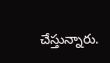చేస్తున్నారు.